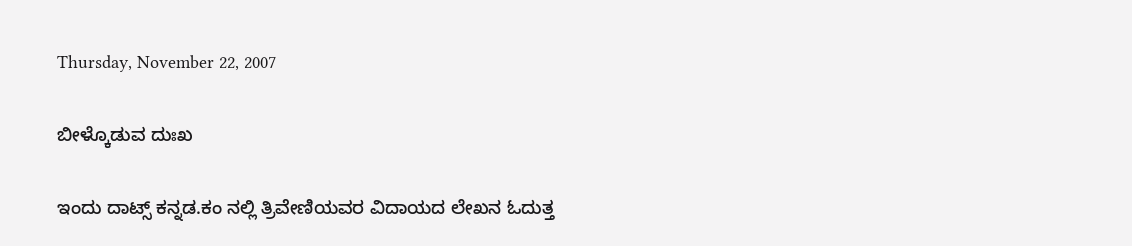Thursday, November 22, 2007

ಬೀಳ್ಕೊಡುವ ದುಃಖ

ಇಂದು ದಾಟ್ಸ್ ಕನ್ನಡ.ಕಂ ನಲ್ಲಿ ತ್ರಿವೇಣಿಯವರ ವಿದಾಯದ ಲೇಖನ ಓದುತ್ತ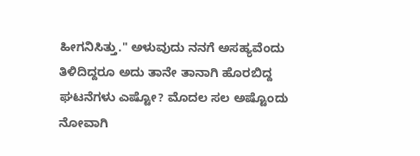ಹೀಗನಿಸಿತ್ತು." ಅಳುವುದು ನನಗೆ ಅಸಹ್ಯವೆಂದು ತಿಳಿದಿದ್ದರೂ ಅದು ತಾನೇ ತಾನಾಗಿ ಹೊರಬಿದ್ದ ಘಟನೆಗಳು ಎಷ್ಟೋ? ಮೊದಲ ಸಲ ಅಷ್ಟೊಂದು ನೋವಾಗಿ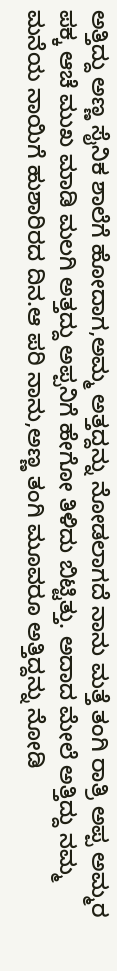ಅತ್ತಿದ್ದು ಅಣ್ಣ ಸೈನಿಕ ಶಾಲೆಗೆ ಹೋದಾಗ,ಅಮ್ಮ ಅತ್ತದ್ದನ್ನು ನೋಡಲಾಗದೆ ನಾನು ಮತ್ತೆ ತಂಗಿ ರಾತ್ರಿ ಅಪ್ಪ ಅಮ್ಮರ ಪಕ್ಕ ಆಚೆ ಮುಖ ಮಾಡಿ ಮಲಗಿ ಅತ್ತದ್ದು ಅಪ್ಪನಿಗೆ ಹೇಗೋ ತಿಳಿದು ಬಿಟ್ಟಿತ್ತು. ಅದಾದ ಮೇಲೆ ಅತ್ತಿದ್ದು ನಮ್ಮ ಮನೆಯ ನಾಯಿಗೆ ಹುಶಾರಿರದ ದಿನ.ಆ ಪರಿ ನಾನು,ಅಣ್ಣ ತಂಗಿ ಮೂವರೂ ಅತ್ತಿದ್ದನ್ನು ನೋಡಿ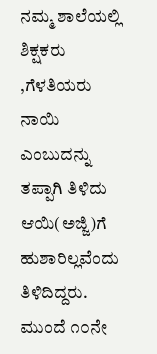ನಮ್ಮ ಶಾಲೆಯಲ್ಲಿ ಶಿಕ್ಷಕರು ,ಗೆಳತಿಯರು ನಾಯಿ ಎಂಬುದನ್ನು ತಪ್ಪಾಗಿ ತಿಳಿದು ಆಯಿ(ಅಜ್ಜಿ)ಗೆ ಹುಶಾರಿಲ್ಲವೆಂದು ತಿಳಿದಿದ್ದರು. ಮುಂದೆ ೧೦ನೇ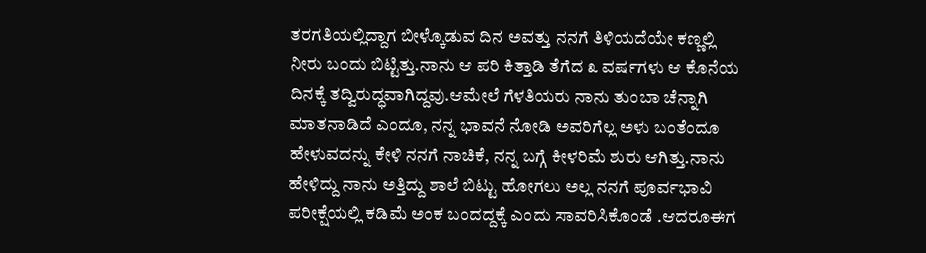ತರಗತಿಯಲ್ಲಿದ್ದಾಗ ಬೀಳ್ಕೊಡುವ ದಿನ ಅವತ್ತು ನನಗೆ ತಿಳಿಯದೆಯೇ ಕಣ್ಣಲ್ಲಿ ನೀರು ಬಂದು ಬಿಟ್ಟಿತ್ತು.ನಾನು ಆ ಪರಿ ಕಿತ್ತಾಡಿ ತೆಗೆದ ೩ ವರ್ಷಗಳು ಆ ಕೊನೆಯ ದಿನಕ್ಕೆ ತದ್ವಿರುದ್ಧವಾಗಿದ್ದವು.ಆಮೇಲೆ ಗೆಳತಿಯರು ನಾನು ತುಂಬಾ ಚೆನ್ನಾಗಿ ಮಾತನಾಡಿದೆ ಎಂದೂ, ನನ್ನ ಭಾವನೆ ನೋಡಿ ಅವರಿಗೆಲ್ಲ ಅಳು ಬಂತೆಂದೂ ಹೇಳುವದನ್ನು ಕೇಳಿ ನನಗೆ ನಾಚಿಕೆ, ನನ್ನ ಬಗ್ಗೆ ಕೀಳರಿಮೆ ಶುರು ಆಗಿತ್ತು.ನಾನು ಹೇಳಿದ್ದು ನಾನು ಅತ್ತಿದ್ದು ಶಾಲೆ ಬಿಟ್ಟು ಹೋಗಲು ಅಲ್ಲ ನನಗೆ ಪೂರ್ವಭಾವಿ ಪರೀಕ್ಷೆಯಲ್ಲಿ ಕಡಿಮೆ ಅಂಕ ಬಂದದ್ದಕ್ಕೆ ಎಂದು ಸಾವರಿಸಿಕೊಂಡೆ .ಆದರೂಈಗ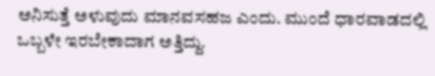ಅನಿಸುತ್ತೆ ಅಳುವುದು ಮಾನವಸಹಜ ಎಂದು. ಮುಂದೆ ಧಾರವಾಡದಲ್ಲಿ ಒಬ್ಬಳೇ ಇರಬೇಕಾದಾಗ ಅತ್ತಿದ್ದು.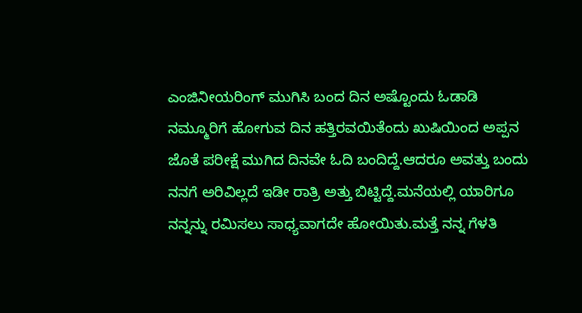ಎಂಜಿನೀಯರಿಂಗ್ ಮುಗಿಸಿ ಬಂದ ದಿನ ಅಷ್ಟೊಂದು ಓಡಾಡಿ ನಮ್ಮೂರಿಗೆ ಹೋಗುವ ದಿನ ಹತ್ತಿರವಯಿತೆಂದು ಖುಷಿಯಿಂದ ಅಪ್ಪನ ಜೊತೆ ಪರೀಕ್ಷೆ ಮುಗಿದ ದಿನವೇ ಓದಿ ಬಂದಿದ್ದೆ.ಆದರೂ ಅವತ್ತು ಬಂದು ನನಗೆ ಅರಿವಿಲ್ಲದೆ ಇಡೀ ರಾತ್ರಿ ಅತ್ತು ಬಿಟ್ಟಿದ್ದೆ.ಮನೆಯಲ್ಲಿ ಯಾರಿಗೂ ನನ್ನನ್ನು ರಮಿಸಲು ಸಾಧ್ಯವಾಗದೇ ಹೋಯಿತು.ಮತ್ತೆ ನನ್ನ ಗೆಳತಿ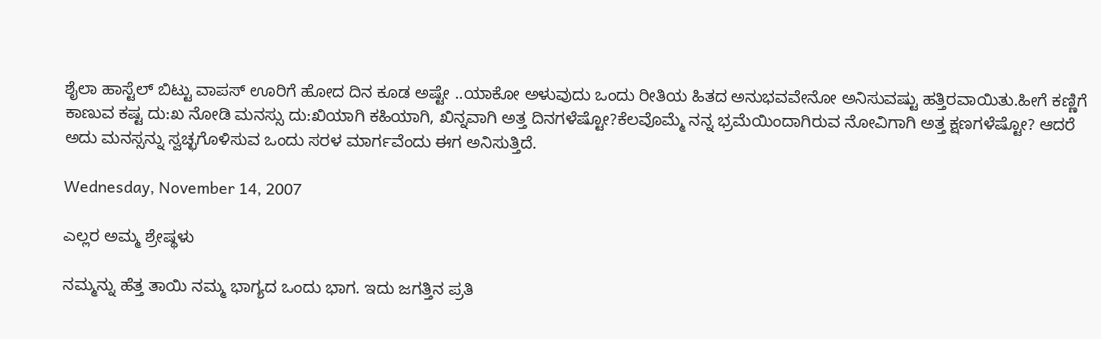ಶೈಲಾ ಹಾಸ್ಟೆಲ್ ಬಿಟ್ಟು ವಾಪಸ್ ಊರಿಗೆ ಹೋದ ದಿನ ಕೂಡ ಅಷ್ಟೇ ..ಯಾಕೋ ಅಳುವುದು ಒಂದು ರೀತಿಯ ಹಿತದ ಅನುಭವವೇನೋ ಅನಿಸುವಷ್ಟು ಹತ್ತಿರವಾಯಿತು.ಹೀಗೆ ಕಣ್ಣಿಗೆ ಕಾಣುವ ಕಷ್ಟ ದು:ಖ ನೋಡಿ ಮನಸ್ಸು ದು:ಖಿಯಾಗಿ ಕಹಿಯಾಗಿ, ಖಿನ್ನವಾಗಿ ಅತ್ತ ದಿನಗಳೆಷ್ಟೋ?ಕೆಲವೊಮ್ಮೆ ನನ್ನ ಭ್ರಮೆಯಿಂದಾಗಿರುವ ನೋವಿಗಾಗಿ ಅತ್ತ ಕ್ಷಣಗಳೆಷ್ಟೋ? ಆದರೆ ಅದು ಮನಸ್ಸನ್ನು ಸ್ವಚ್ಛಗೊಳಿಸುವ ಒಂದು ಸರಳ ಮಾರ್ಗವೆಂದು ಈಗ ಅನಿಸುತ್ತಿದೆ.

Wednesday, November 14, 2007

ಎಲ್ಲರ ಅಮ್ಮ ಶ್ರೇಷ್ಥಳು

ನಮ್ಮನ್ನು ಹೆತ್ತ ತಾಯಿ ನಮ್ಮ ಭಾಗ್ಯದ ಒಂದು ಭಾಗ. ಇದು ಜಗತ್ತಿನ ಪ್ರತಿ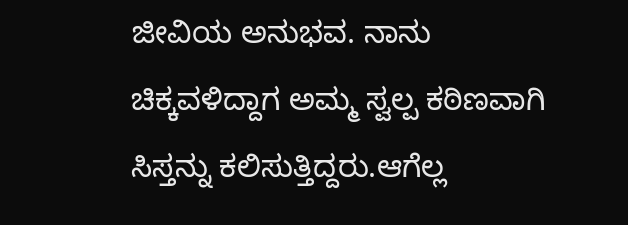ಜೀವಿಯ ಅನುಭವ. ನಾನು ಚಿಕ್ಕವಳಿದ್ದಾಗ ಅಮ್ಮ ಸ್ವಲ್ಪ ಕಠಿಣವಾಗಿ ಸಿಸ್ತನ್ನು ಕಲಿಸುತ್ತಿದ್ದರು.ಆಗೆಲ್ಲ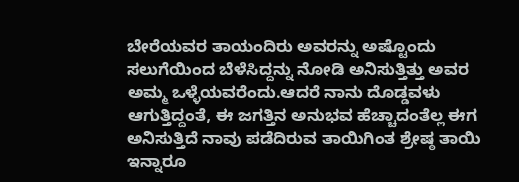ಬೇರೆಯವರ ತಾಯಂದಿರು ಅವರನ್ನು ಅಷ್ಟೊಂದು ಸಲುಗೆಯಿಂದ ಬೆಳೆಸಿದ್ದನ್ನು ನೋಡಿ ಅನಿಸುತ್ತಿತ್ತು ಅವರ ಅಮ್ಮ ಒಳ್ಳೆಯವರೆಂದು.ಆದರೆ ನಾನು ದೊಡ್ಡವಳು ಆಗುತ್ತಿದ್ದಂತೆ, ಈ ಜಗತ್ತಿನ ಅನುಭವ ಹೆಚ್ಚಾದಂತೆಲ್ಲ ಈಗ ಅನಿಸುತ್ತಿದೆ ನಾವು ಪಡೆದಿರುವ ತಾಯಿಗಿಂತ ಶ್ರೇಷ್ಠ ತಾಯಿ ಇನ್ನಾರೂ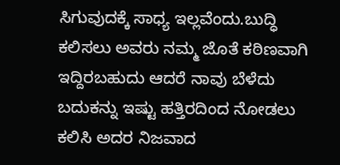ಸಿಗುವುದಕ್ಕೆ ಸಾಧ್ಯ ಇಲ್ಲವೆಂದು.ಬುದ್ಧಿ ಕಲಿಸಲು ಅವರು ನಮ್ಮ ಜೊತೆ ಕಠಿಣವಾಗಿ ಇದ್ದಿರಬಹುದು ಆದರೆ ನಾವು ಬೆಳೆದು ಬದುಕನ್ನು ಇಷ್ಟು ಹತ್ತಿರದಿಂದ ನೋಡಲು ಕಲಿಸಿ ಅದರ ನಿಜವಾದ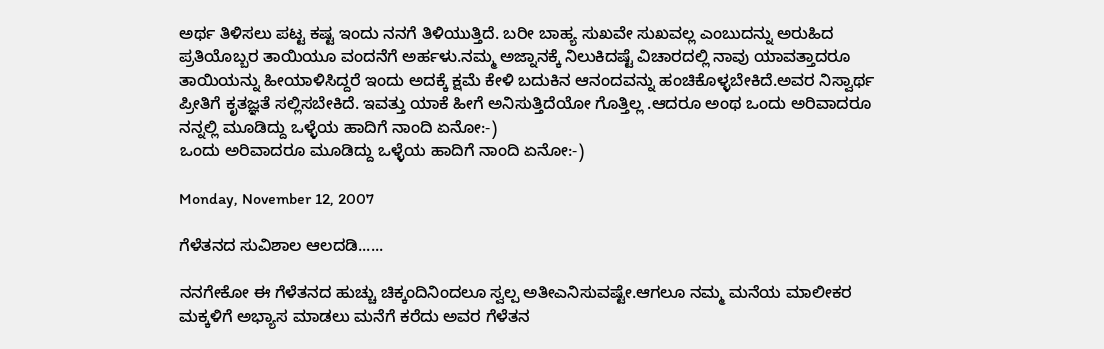ಅರ್ಥ ತಿಳಿಸಲು ಪಟ್ಟ ಕಷ್ಟ ಇಂದು ನನಗೆ ತಿಳಿಯುತ್ತಿದೆ. ಬರೀ ಬಾಹ್ಯ ಸುಖವೇ ಸುಖವಲ್ಲ ಎಂಬುದನ್ನು ಅರುಹಿದ ಪ್ರತಿಯೊಬ್ಬರ ತಾಯಿಯೂ ವಂದನೆಗೆ ಅರ್ಹಳು.ನಮ್ಮ ಅಜ್ನಾನಕ್ಕೆ ನಿಲುಕಿದಷ್ಟೆ ವಿಚಾರದಲ್ಲಿ ನಾವು ಯಾವತ್ತಾದರೂ ತಾಯಿಯನ್ನು ಹೀಯಾಳಿಸಿದ್ದರೆ ಇಂದು ಅದಕ್ಕೆ ಕ್ಷಮೆ ಕೇಳಿ ಬದುಕಿನ ಆನಂದವನ್ನು ಹಂಚಿಕೊಳ್ಳಬೇಕಿದೆ.ಅವರ ನಿಸ್ವಾರ್ಥ ಪ್ರೀತಿಗೆ ಕೃತಜ್ಞತೆ ಸಲ್ಲಿಸಬೇಕಿದೆ. ಇವತ್ತು ಯಾಕೆ ಹೀಗೆ ಅನಿಸುತ್ತಿದೆಯೋ ಗೊತ್ತಿಲ್ಲ .ಆದರೂ ಅಂಥ ಒಂದು ಅರಿವಾದರೂ ನನ್ನಲ್ಲಿ ಮೂಡಿದ್ದು ಒಳ್ಳೆಯ ಹಾದಿಗೆ ನಾಂದಿ ಏನೋ:-)
ಒಂದು ಅರಿವಾದರೂ ಮೂಡಿದ್ದು ಒಳ್ಳೆಯ ಹಾದಿಗೆ ನಾಂದಿ ಏನೋ:-)

Monday, November 12, 2007

ಗೆಳೆತನದ ಸುವಿಶಾಲ ಆಲದಡಿ......

ನನಗೇಕೋ ಈ ಗೆಳೆತನದ ಹುಚ್ಚು ಚಿಕ್ಕಂದಿನಿಂದಲೂ ಸ್ವಲ್ಪ ಅತೀಎನಿಸುವಷ್ಟೇ.ಆಗಲೂ ನಮ್ಮ ಮನೆಯ ಮಾಲೀಕರ ಮಕ್ಕಳಿಗೆ ಅಭ್ಯಾಸ ಮಾಡಲು ಮನೆಗೆ ಕರೆದು ಅವರ ಗೆಳೆತನ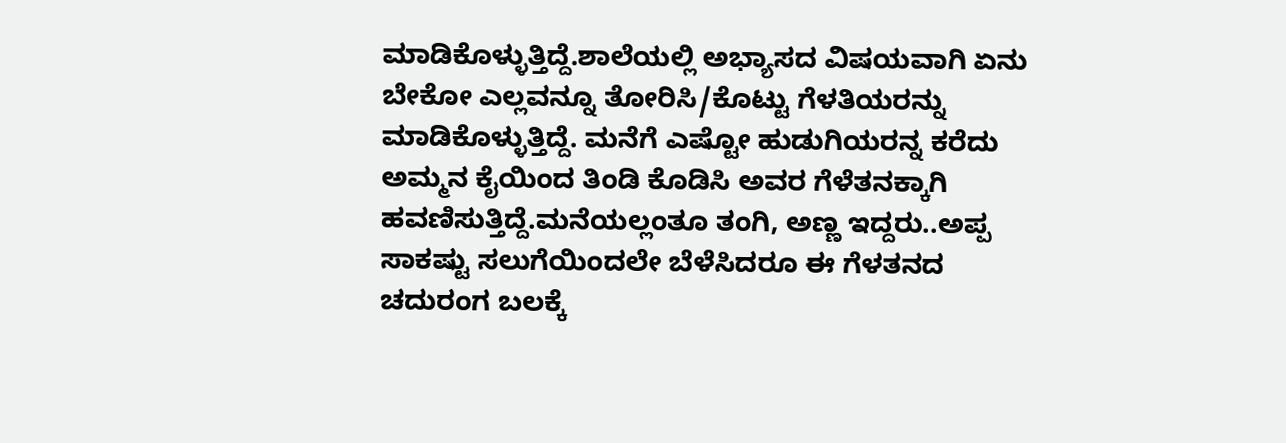ಮಾಡಿಕೊಳ್ಳುತ್ತಿದ್ದೆ.ಶಾಲೆಯಲ್ಲಿ ಅಭ್ಯಾಸದ ವಿಷಯವಾಗಿ ಏನು ಬೇಕೋ ಎಲ್ಲವನ್ನೂ ತೋರಿಸಿ/ಕೊಟ್ಟು ಗೆಳತಿಯರನ್ನು ಮಾಡಿಕೊಳ್ಳುತ್ತಿದ್ದೆ. ಮನೆಗೆ ಎಷ್ಟೋ ಹುಡುಗಿಯರನ್ನ ಕರೆದು ಅಮ್ಮನ ಕೈಯಿಂದ ತಿಂಡಿ ಕೊಡಿಸಿ ಅವರ ಗೆಳೆತನಕ್ಕಾಗಿ ಹವಣಿಸುತ್ತಿದ್ದೆ.ಮನೆಯಲ್ಲಂತೂ ತಂಗಿ, ಅಣ್ಣ ಇದ್ದರು..ಅಪ್ಪ ಸಾಕಷ್ಟು ಸಲುಗೆಯಿಂದಲೇ ಬೆಳೆಸಿದರೂ ಈ ಗೆಳತನದ ಚದುರಂಗ ಬಲಕ್ಕೆ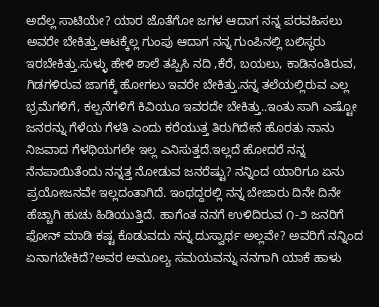ಅದೆಲ್ಲ ಸಾಟಿಯೇ? ಯಾರ ಜೊತೆಗೋ ಜಗಳ ಆದಾಗ ನನ್ನ ಪರವಹಿಸಲು ಅವರೇ ಬೇಕಿತ್ತು.ಆಟಕ್ಕೆಲ್ಲ ಗುಂಪು ಆದಾಗ ನನ್ನ ಗುಂಪಿನಲ್ಲಿ ಬಲಿಸ್ಥರು ಇರಬೇಕಿತ್ತು.ಸುಳ್ಳು ಹೇಳಿ ಶಾಲೆ ತಪ್ಪಿಸಿ ನದಿ ,ಕೆರೆ, ಬಯಲು, ಕಾಡಿನಂತಿರುವ, ಗಿಡಗಳಿರುವ ಜಾಗಕ್ಕೆ ಹೋಗಲು ಇವರೇ ಬೇಕಿತ್ತು.ನನ್ನ ತಲೆಯಲ್ಲಿರುವ ಎಲ್ಲ ಭ್ರಮೆಗಳಿಗೆ, ಕಲ್ಪನೆಗಳಿಗೆ ಕಿವಿಯೂ ಇವರದೇ ಬೇಕಿತ್ತು..ಇಂತು ಸಾಗಿ ಎಷ್ಟೋ ಜನರನ್ನು ಗೆಳೆಯ ಗೆಳತಿ ಎಂದು ಕರೆಯುತ್ತ ತಿರುಗಿದೇನೆ ಹೊರತು ನಾನು ನಿಜವಾದ ಗೆಳಥಿಯಗಲೇ ಇಲ್ಲ ಎನಿಸುತ್ತದೆ.ಇಲ್ಲದೆ ಹೋದರೆ ನನ್ನ ನೆನಪಾಯಿತೆಂದು ನನ್ನತ್ತ ನೋಡುವ ಜನರೆಷ್ಟು? ನನ್ನಿಂದ ಯಾರಿಗೂ ಏನು ಪ್ರಯೋಜನವೇ ಇಲ್ಲದಂತಾಗಿದೆ. ಇಂಥದ್ದರಲ್ಲಿ ನನ್ನ ಬೇಜಾರು ದಿನೇ ದಿನೇ ಹೆಚ್ಚಾಗಿ ಹುಚು ಹಿಡಿಯುತ್ತಿದೆ. ಹಾಗೆಂತ ನನಗೆ ಉಳಿದಿರುವ ೧-೨ ಜನರಿಗೆ ಫೋನ್ ಮಾಡಿ ಕಷ್ಟ ಕೊಡುವದು ನನ್ನ ದುಸ್ವಾರ್ಥ ಅಲ್ಲವೇ? ಅವರಿಗೆ ನನ್ನಿಂದ ಏನಾಗಬೇಕಿದೆ?ಅವರ ಅಮೂಲ್ಯ ಸಮಯವನ್ನು ನನಗಾಗಿ ಯಾಕೆ ಹಾಳು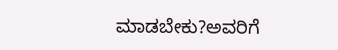ಮಾಡಬೇಕು?ಅವರಿಗೆ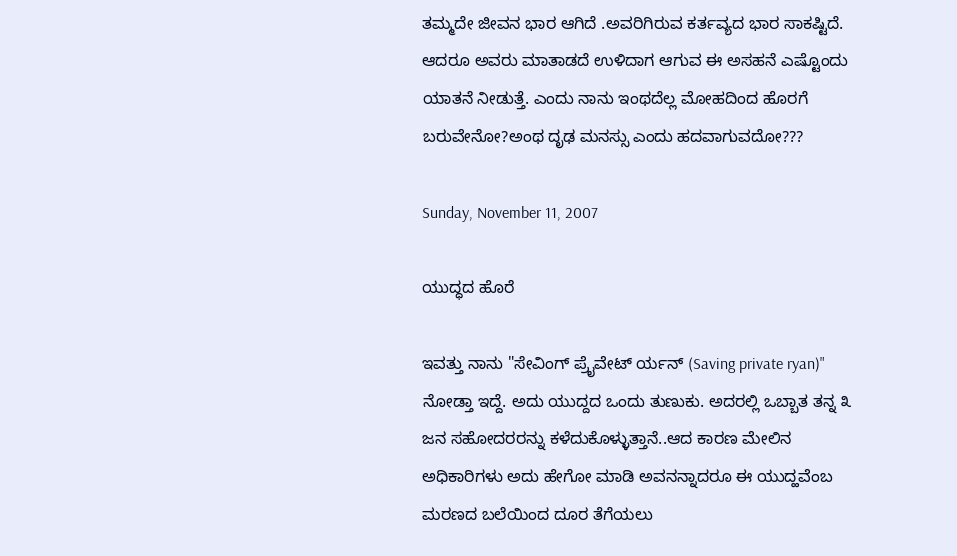ತಮ್ಮದೇ ಜೀವನ ಭಾರ ಆಗಿದೆ .ಅವರಿಗಿರುವ ಕರ್ತವ್ಯದ ಭಾರ ಸಾಕಷ್ಟಿದೆ. ಆದರೂ ಅವರು ಮಾತಾಡದೆ ಉಳಿದಾಗ ಆಗುವ ಈ ಅಸಹನೆ ಎಷ್ಟೊಂದು ಯಾತನೆ ನೀಡುತ್ತೆ. ಎಂದು ನಾನು ಇಂಥದೆಲ್ಲ ಮೋಹದಿಂದ ಹೊರಗೆ ಬರುವೇನೋ?ಅಂಥ ದೃಢ ಮನಸ್ಸು ಎಂದು ಹದವಾಗುವದೋ???

Sunday, November 11, 2007

ಯುದ್ಧದ ಹೊರೆ

ಇವತ್ತು ನಾನು "ಸೇವಿಂಗ್ ಪ್ರೈವೇಟ್ ರ್ಯನ್ (Saving private ryan)" ನೋಡ್ತಾ ಇದ್ದೆ. ಅದು ಯುದ್ದದ ಒಂದು ತುಣುಕು. ಅದರಲ್ಲಿ ಒಬ್ಬಾತ ತನ್ನ ೩ ಜನ ಸಹೋದರರನ್ನು ಕಳೆದುಕೊಳ್ಳುತ್ತಾನೆ..ಆದ ಕಾರಣ ಮೇಲಿನ ಅಧಿಕಾರಿಗಳು ಅದು ಹೇಗೋ ಮಾಡಿ ಅವನನ್ನಾದರೂ ಈ ಯುದ್ಹವೆಂಬ ಮರಣದ ಬಲೆಯಿಂದ ದೂರ ತೆಗೆಯಲು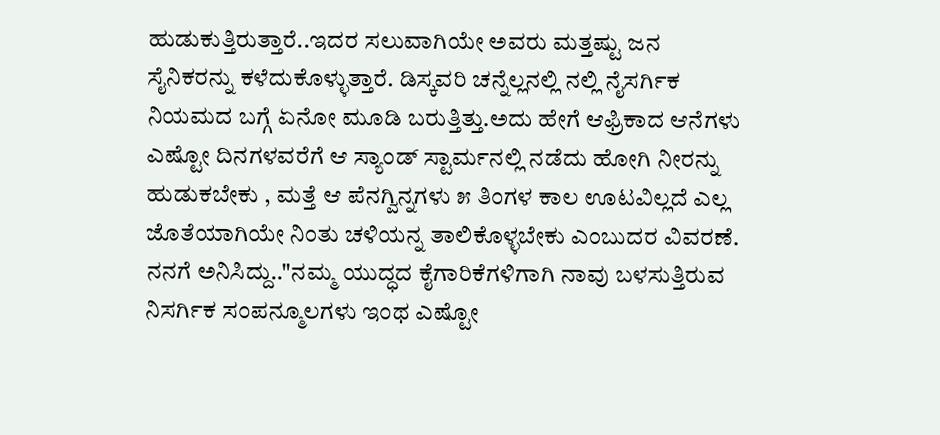ಹುಡುಕುತ್ತಿರುತ್ತಾರೆ..ಇದರ ಸಲುವಾಗಿಯೇ ಅವರು ಮತ್ತಷ್ಟು ಜನ ಸೈನಿಕರನ್ನು ಕಳೆದುಕೊಳ್ಳುತ್ತಾರೆ. ಡಿಸ್ಕವರಿ ಚನ್ನೆಲ್ಲನಲ್ಲಿ ನಲ್ಲಿ ನೈಸರ್ಗಿಕ ನಿಯಮದ ಬಗ್ಗೆ ಏನೋ ಮೂಡಿ ಬರುತ್ತಿತ್ತು.ಅದು ಹೇಗೆ ಆಫ್ರಿಕಾದ ಆನೆಗಳು ಎಷ್ಟೋ ದಿನಗಳವರೆಗೆ ಆ ಸ್ಯಾಂಡ್ ಸ್ಟಾರ್ಮನಲ್ಲಿ ನಡೆದು ಹೋಗಿ ನೀರನ್ನು ಹುಡುಕಬೇಕು , ಮತ್ತೆ ಆ ಪೆನಗ್ವಿನ್ನಗಳು ೫ ತಿಂಗಳ ಕಾಲ ಊಟವಿಲ್ಲದೆ ಎಲ್ಲ ಜೊತೆಯಾಗಿಯೇ ನಿಂತು ಚಳಿಯನ್ನ ತಾಲಿಕೊಳ್ಳಬೇಕು ಎಂಬುದರ ವಿವರಣೆ. ನನಗೆ ಅನಿಸಿದ್ದು.."ನಮ್ಮ ಯುದ್ಧದ ಕೈಗಾರಿಕೆಗಳಿಗಾಗಿ ನಾವು ಬಳಸುತ್ತಿರುವ ನಿಸರ್ಗಿಕ ಸಂಪನ್ಮೂಲಗಳು ಇಂಥ ಎಷ್ಟೋ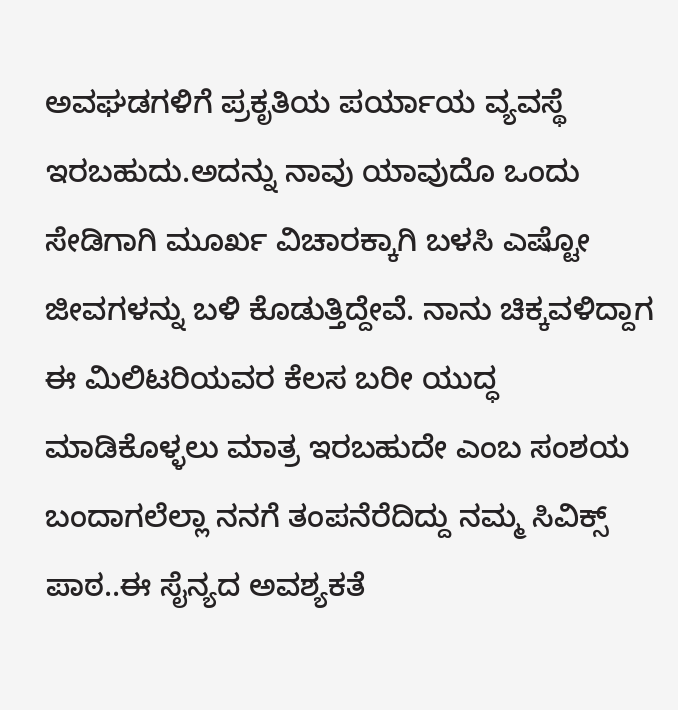ಅವಘಡಗಳಿಗೆ ಪ್ರಕೃತಿಯ ಪರ್ಯಾಯ ವ್ಯವಸ್ಥೆ ಇರಬಹುದು.ಅದನ್ನು ನಾವು ಯಾವುದೊ ಒಂದು ಸೇಡಿಗಾಗಿ ಮೂರ್ಖ ವಿಚಾರಕ್ಕಾಗಿ ಬಳಸಿ ಎಷ್ಟೋ ಜೀವಗಳನ್ನು ಬಳಿ ಕೊಡುತ್ತಿದ್ದೇವೆ. ನಾನು ಚಿಕ್ಕವಳಿದ್ದಾಗ ಈ ಮಿಲಿಟರಿಯವರ ಕೆಲಸ ಬರೀ ಯುದ್ಧ ಮಾಡಿಕೊಳ್ಳಲು ಮಾತ್ರ ಇರಬಹುದೇ ಎಂಬ ಸಂಶಯ ಬಂದಾಗಲೆಲ್ಲಾ ನನಗೆ ತಂಪನೆರೆದಿದ್ದು ನಮ್ಮ ಸಿವಿಕ್ಸ್ ಪಾಠ..ಈ ಸೈನ್ಯದ ಅವಶ್ಯಕತೆ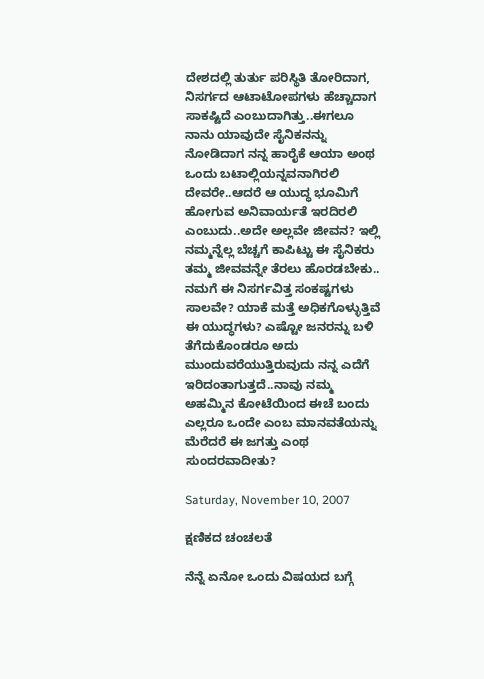ದೇಶದಲ್ಲಿ ತುರ್ತು ಪರಿಸ್ಥಿತಿ ತೋರಿದಾಗ, ನಿಸರ್ಗದ ಆಟಾಟೋಪಗಳು ಹೆಚ್ಚಾದಾಗ ಸಾಕಷ್ಟಿದೆ ಎಂಬುದಾಗಿತ್ತು..ಈಗಲೂ ನಾನು ಯಾವುದೇ ಸೈನಿಕನನ್ನು ನೋಡಿದಾಗ ನನ್ನ ಹಾರೈಕೆ ಆಯಾ ಅಂಥ ಒಂದು ಬಟಾಲ್ಲಿಯನ್ನವನಾಗಿರಲಿ ದೇವರೇ..ಆದರೆ ಆ ಯುದ್ಧ ಭೂಮಿಗೆ ಹೋಗುವ ಅನಿವಾರ್ಯತೆ ಇರದಿರಲಿ ಎಂಬುದು..ಅದೇ ಅಲ್ಲವೇ ಜೀವನ? ಇಲ್ಲಿ ನಮ್ಮನ್ನೆಲ್ಲ ಬೆಚ್ಚಗೆ ಕಾಪಿಟ್ಟು ಈ ಸೈನಿಕರು ತಮ್ಮ ಜೀವವನ್ನೇ ತೆರಲು ಹೊರಡಬೇಕು.. ನಮಗೆ ಈ ನಿಸರ್ಗವಿತ್ತ ಸಂಕಷ್ಟಗಳು ಸಾಲವೇ? ಯಾಕೆ ಮತ್ತೆ ಅಧಿಕಗೊಳ್ಳುತ್ತಿವೆ ಈ ಯುದ್ಧಗಳು? ಎಷ್ಟೋ ಜನರನ್ನು ಬಳಿ ತೆಗೆದುಕೊಂಡರೂ ಅದು ಮುಂದುವರೆಯುತ್ತಿರುವುದು ನನ್ನ ಎದೆಗೆ ಇರಿದಂತಾಗುತ್ತದೆ..ನಾವು ನಮ್ಮ ಅಹಮ್ಮಿನ ಕೋಟೆಯಿಂದ ಈಚೆ ಬಂದು ಎಲ್ಲರೂ ಒಂದೇ ಎಂಬ ಮಾನವತೆಯನ್ನು ಮೆರೆದರೆ ಈ ಜಗತ್ತು ಎಂಥ ಸುಂದರವಾದೀತು?

Saturday, November 10, 2007

ಕ್ಷಣಿಕದ ಚಂಚಲತೆ

ನೆನ್ನೆ ಏನೋ ಒಂದು ವಿಷಯದ ಬಗ್ಗೆ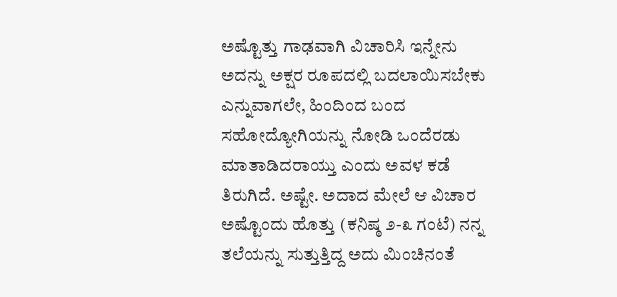ಅಷ್ಟೊತ್ತು ಗಾಢವಾಗಿ ವಿಚಾರಿಸಿ ಇನ್ನೇನು ಅದನ್ನು ಅಕ್ಷರ ರೂಪದಲ್ಲಿ ಬದಲಾಯಿಸಬೇಕು ಎನ್ನುವಾಗಲೇ, ಹಿಂದಿಂದ ಬಂದ ಸಹೋದ್ಯೋಗಿಯನ್ನು ನೋಡಿ ಒಂದೆರಡು ಮಾತಾಡಿದರಾಯ್ತು ಎಂದು ಅವಳ ಕಡೆ ತಿರುಗಿದೆ. ಅಷ್ಟೇ. ಅದಾದ ಮೇಲೆ ಆ ವಿಚಾರ ಅಷ್ಟೊಂದು ಹೊತ್ತು (ಕನಿಷ್ಠ ೨-೩ ಗಂಟೆ) ನನ್ನ ತಲೆಯನ್ನು ಸುತ್ತುತ್ತಿದ್ದ ಅದು ಮಿಂಚಿನಂತೆ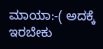ಮಾಯಾ:-( ಅದಕ್ಕೆ ಇರಬೇಕು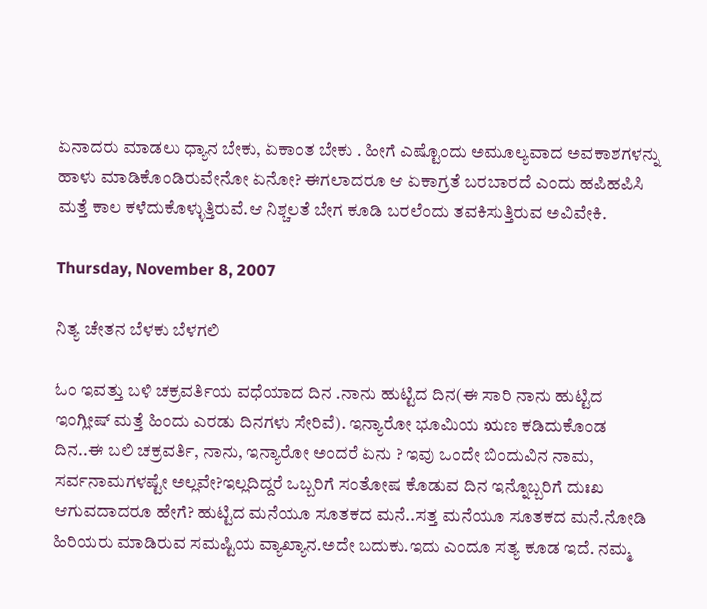ಏನಾದರು ಮಾಡಲು ಧ್ಯಾನ ಬೇಕು, ಏಕಾಂತ ಬೇಕು . ಹೀಗೆ ಎಷ್ಟೊಂದು ಅಮೂಲ್ಯವಾದ ಅವಕಾಶಗಳನ್ನು ಹಾಳು ಮಾಡಿಕೊಂಡಿರುವೇನೋ ಏನೋ? ಈಗಲಾದರೂ ಆ ಏಕಾಗ್ರತೆ ಬರಬಾರದೆ ಎಂದು ಹಪಿಹಪಿಸಿ ಮತ್ತೆ ಕಾಲ ಕಳೆದುಕೊಳ್ಳುತ್ತಿರುವೆ.ಆ ನಿಶ್ಚಲತೆ ಬೇಗ ಕೂಡಿ ಬರಲೆಂದು ತವಕಿಸುತ್ತಿರುವ ಅವಿವೇಕಿ.

Thursday, November 8, 2007

ನಿತ್ಯ ಚೇತನ ಬೆಳಕು ಬೆಳಗಲಿ

ಓಂ ಇವತ್ತು ಬಳಿ ಚಕ್ರವರ್ತಿಯ ವಧೆಯಾದ ದಿನ .ನಾನು ಹುಟ್ಟಿದ ದಿನ(ಈ ಸಾರಿ ನಾನು ಹುಟ್ಟಿದ ಇಂಗ್ಲೀಷ್ ಮತ್ತೆ ಹಿಂದು ಎರಡು ದಿನಗಳು ಸೇರಿವೆ). ಇನ್ಯಾರೋ ಭೂಮಿಯ ಋಣ ಕಡಿದುಕೊಂಡ ದಿನ..ಈ ಬಲಿ ಚಕ್ರವರ್ತಿ, ನಾನು, ಇನ್ಯಾರೋ ಅಂದರೆ ಏನು ? ಇವು ಒಂದೇ ಬಿಂದುವಿನ ನಾಮ, ಸರ್ವನಾಮಗಳಷ್ಟೇ ಅಲ್ಲವೇ?ಇಲ್ಲದಿದ್ದರೆ ಒಬ್ಬರಿಗೆ ಸಂತೋಷ ಕೊಡುವ ದಿನ ಇನ್ನೊಬ್ಬರಿಗೆ ದುಃಖ ಆಗುವದಾದರೂ ಹೇಗೆ? ಹುಟ್ಟಿದ ಮನೆಯೂ ಸೂತಕದ ಮನೆ..ಸತ್ತ ಮನೆಯೂ ಸೂತಕದ ಮನೆ.ನೋಡಿ ಹಿರಿಯರು ಮಾಡಿರುವ ಸಮಷ್ಟಿಯ ವ್ಯಾಖ್ಯಾನ.ಅದೇ ಬದುಕು.ಇದು ಎಂದೂ ಸತ್ಯ ಕೂಡ ಇದೆ. ನಮ್ಮ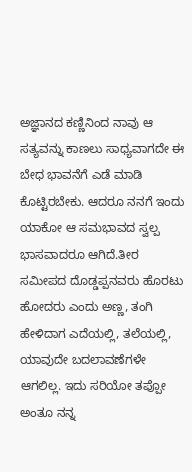ಅಜ್ಞಾನದ ಕಣ್ಣಿನಿಂದ ನಾವು ಆ ಸತ್ಯವನ್ನು ಕಾಣಲು ಸಾಧ್ಯವಾಗದೇ ಈ ಬೇಧ ಭಾವನೆಗೆ ಎಡೆ ಮಾಡಿ ಕೊಟ್ಟಿರಬೇಕು. ಆದರೂ ನನಗೆ ಇಂದು ಯಾಕೋ ಆ ಸಮಭಾವದ ಸ್ವಲ್ಪ ಭಾಸವಾದರೂ ಆಗಿದೆ.ತೀರ ಸಮೀಪದ ದೊಡ್ಡಪ್ಪನವರು ಹೊರಟು ಹೋದರು ಎಂದು ಅಣ್ಣ, ತಂಗಿ ಹೇಳಿದಾಗ ಎದೆಯಲ್ಲಿ, ತಲೆಯಲ್ಲಿ, ಯಾವುದೇ ಬದಲಾವಣೆಗಳೇ ಆಗಲಿಲ್ಲ. ಇದು ಸರಿಯೋ ತಪ್ಪೋ ಅಂತೂ ನನ್ನ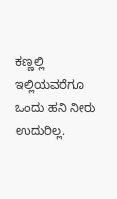ಕಣ್ಣಲ್ಲಿ ಇಲ್ಲಿಯವರೆಗೂ ಒಂದು ಹನಿ ನೀರು ಉದುರಿಲ್ಲ.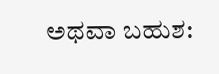ಅಥವಾ ಬಹುಶ: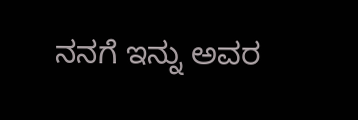ನನಗೆ ಇನ್ನು ಅವರ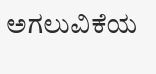ಅಗಲುವಿಕೆಯ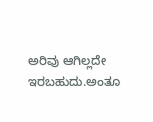ಅರಿವು ಆಗಿಲ್ಲದೇ ಇರಬಹುದು.ಅಂತೂ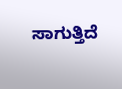ಸಾಗುತ್ತಿದೆ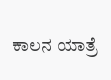ಕಾಲನ ಯಾತ್ರೆ